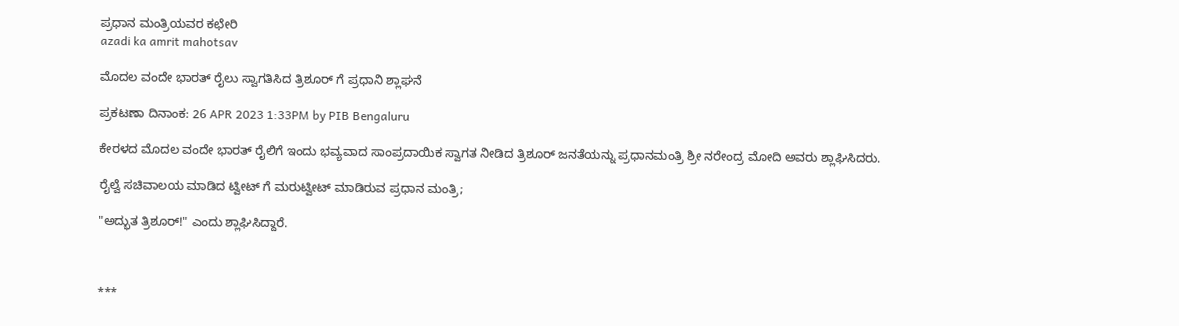ಪ್ರಧಾನ ಮಂತ್ರಿಯವರ ಕಛೇರಿ
azadi ka amrit mahotsav

ಮೊದಲ ವಂದೇ ಭಾರತ್ ರೈಲು ಸ್ವಾಗತಿಸಿದ ತ್ರಿಶೂರ್‌ ಗೆ ಪ್ರಧಾನಿ ಶ್ಲಾಘನೆ

ಪ್ರಕಟಣಾ ದಿನಾಂಕ: 26 APR 2023 1:33PM by PIB Bengaluru

ಕೇರಳದ ಮೊದಲ ವಂದೇ ಭಾರತ್ ರೈಲಿಗೆ ಇಂದು ಭವ್ಯವಾದ ಸಾಂಪ್ರದಾಯಿಕ ಸ್ವಾಗತ ನೀಡಿದ ತ್ರಿಶೂರ್ ಜನತೆಯನ್ನು ಪ್ರಧಾನಮಂತ್ರಿ ಶ್ರೀ ನರೇಂದ್ರ ಮೋದಿ ಅವರು ಶ್ಲಾಘಿಸಿದರು.

ರೈಲ್ವೆ ಸಚಿವಾಲಯ ಮಾಡಿದ ಟ್ವೀಟ್ ಗೆ ಮರುಟ್ವೀಟ್ ಮಾಡಿರುವ ಪ್ರಧಾನ ಮಂತ್ರಿ;

"ಅದ್ಭುತ ತ್ರಿಶೂರ್!" ಎಂದು ಶ್ಲಾಘಿಸಿದ್ದಾರೆ.



***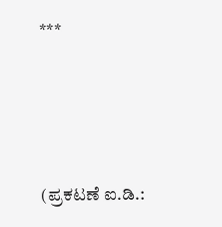***




(ಪ್ರಕಟಣೆ ಐ.ಡಿ.: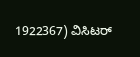1922367) ವಿಸಿಟರ್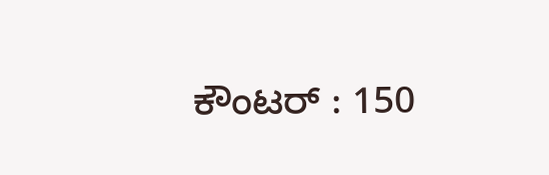ಕೌಂಟರ್ : 150